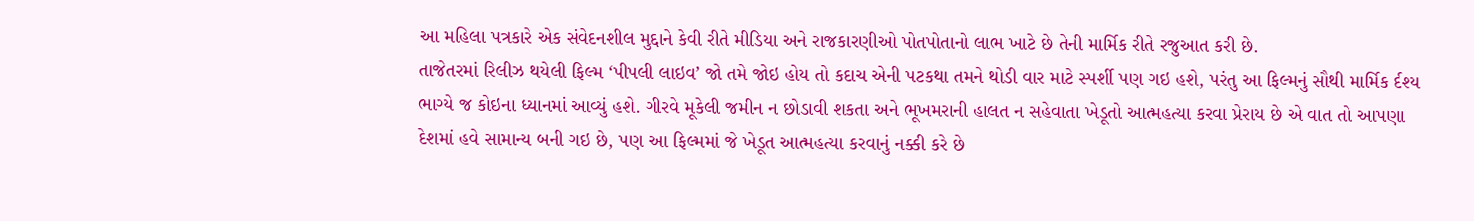આ મહિલા પત્રકારે એક સંવેદનશીલ મુદ્દાને કેવી રીતે મીડિયા અને રાજકારણીઓ પોતપોતાનો લાભ ખાટે છે તેની માર્મિક રીતે રજુઆત કરી છે.
તાજેતરમાં રિલીઝ થયેલી ફિલ્મ ‘પીપલી લાઇવ’ જો તમે જોઇ હોય તો કદાચ એની પટકથા તમને થોડી વાર માટે સ્પર્શી પણ ગઇ હશે, પરંતુ આ ફિલ્મનું સૌથી માર્મિક ર્દશ્ય ભાગ્યે જ કોઇના ધ્યાનમાં આવ્યું હશે. ગીરવે મૂકેલી જમીન ન છોડાવી શકતા અને ભૂખમરાની હાલત ન સહેવાતા ખેડૂતો આત્મહત્યા કરવા પ્રેરાય છે એ વાત તો આપણા દેશમાં હવે સામાન્ય બની ગઇ છે, પણ આ ફિલ્મમાં જે ખેડૂત આત્મહત્યા કરવાનું નક્કી કરે છે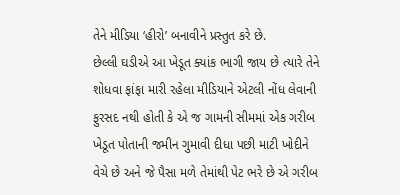તેને મીડિયા ‘હીરો’ બનાવીને પ્રસ્તુત કરે છે.
છેલ્લી ઘડીએ આ ખેડૂત ક્યાંક ભાગી જાય છે ત્યારે તેને શોધવા ફાંફા મારી રહેલા મીડિયાને એટલી નોંધ લેવાની ફુરસદ નથી હોતી કે એ જ ગામની સીમમાં એક ગરીબ ખેડૂત પોતાની જમીન ગુમાવી દીધા પછી માટી ખોદીને વેચે છે અને જે પૈસા મળે તેમાંથી પેટ ભરે છે એ ગરીબ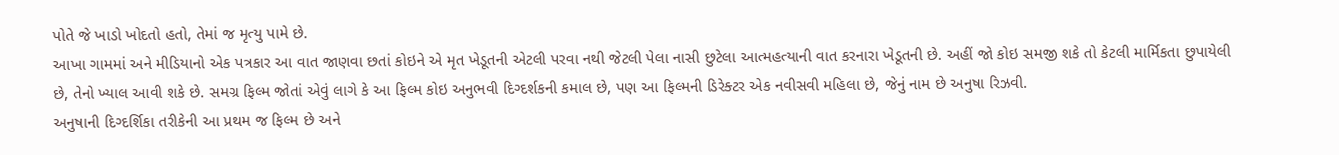પોતે જે ખાડો ખોદતો હતો, તેમાં જ મૃત્યુ પામે છે.
આખા ગામમાં અને મીડિયાનો એક પત્રકાર આ વાત જાણવા છતાં કોઇને એ મૃત ખેડૂતની એટલી પરવા નથી જેટલી પેલા નાસી છુટેલા આત્મહત્યાની વાત કરનારા ખેડૂતની છે. અહીં જો કોઇ સમજી શકે તો કેટલી માર્મિકતા છુપાયેલી છે, તેનો ખ્યાલ આવી શકે છે. સમગ્ર ફિલ્મ જોતાં એવું લાગે કે આ ફિલ્મ કોઇ અનુભવી દિગ્દર્શકની કમાલ છે, પણ આ ફિલ્મની ડિરેક્ટર એક નવીસવી મહિલા છે, જેનું નામ છે અનુષા રિઝવી.
અનુષાની દિગ્દર્શિકા તરીકેની આ પ્રથમ જ ફિલ્મ છે અને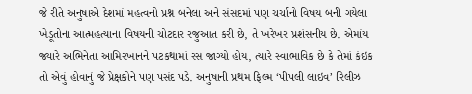જે રીતે અનુષાએ દેશમાં મહત્વનો પ્રશ્ન બનેલા અને સંસદમાં પણ ચર્ચાનો વિષય બની ગયેલા ખેડૂતોના આત્મહત્યાના વિષયની ચોટદાર રજુઆત કરી છે, તે ખરેખર પ્રશંસનીય છે. એમાંય જ્યારે અભિનેતા આમિરખાનને પટકથામાં રસ જાગ્યો હોય, ત્યારે સ્વાભાવિક છે કે તેમાં કંઇક તો એવું હોવાનું જે પ્રેક્ષકોને પણ પસંદ પડે. અનુષાની પ્રથમ ફિલ્મ ‘પીપલી લાઇવ’ રિલીઝ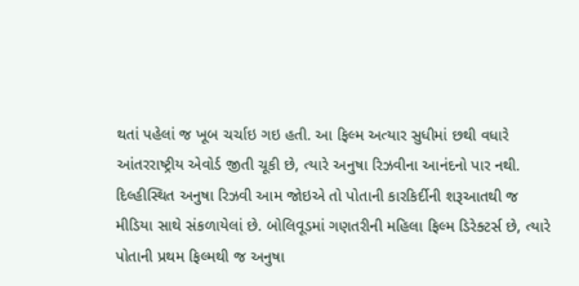થતાં પહેલાં જ ખૂબ ચર્ચાઇ ગઇ હતી. આ ફિલ્મ અત્યાર સુધીમાં છથી વધારે આંતરરાષ્ટ્રીય એવોર્ડ જીતી ચૂકી છે, ત્યારે અનુષા રિઝવીના આનંદનો પાર નથી.
દિલ્હીસ્થિત અનુષા રિઝવી આમ જોઇએ તો પોતાની કારકિર્દીની શરૂઆતથી જ મીડિયા સાથે સંકળાયેલાં છે. બોલિવૂડમાં ગણતરીની મહિલા ફિલ્મ ડિરેક્ટર્સ છે, ત્યારે પોતાની પ્રથમ ફિલ્મથી જ અનુષા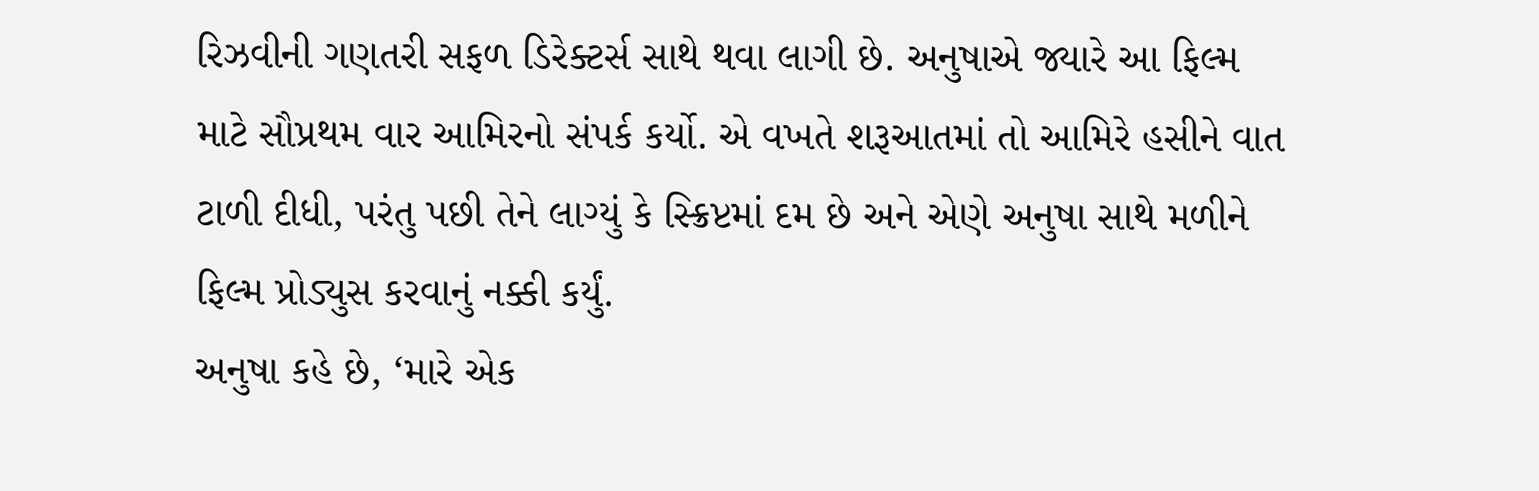રિઝવીની ગણતરી સફળ ડિરેક્ટર્સ સાથે થવા લાગી છે. અનુષાએ જ્યારે આ ફિલ્મ માટે સૌપ્રથમ વાર આમિરનો સંપર્ક કર્યો. એ વખતે શરૂઆતમાં તો આમિરે હસીને વાત ટાળી દીધી, પરંતુ પછી તેને લાગ્યું કે સ્ક્રિપ્ટમાં દમ છે અને એણે અનુષા સાથે મળીને ફિલ્મ પ્રોડ્યુસ કરવાનું નક્કી કર્યું.
અનુષા કહે છે, ‘મારે એક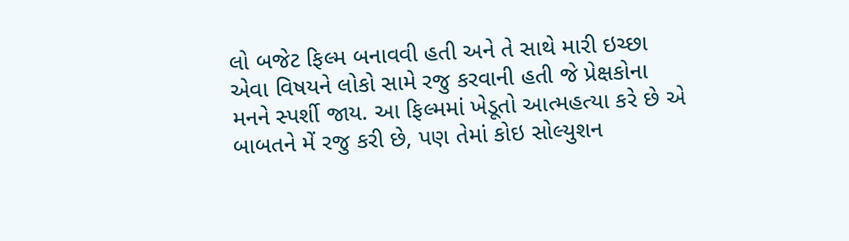લો બજેટ ફિલ્મ બનાવવી હતી અને તે સાથે મારી ઇચ્છા એવા વિષયને લોકો સામે રજુ કરવાની હતી જે પ્રેક્ષકોના મનને સ્પર્શી જાય. આ ફિલ્મમાં ખેડૂતો આત્મહત્યા કરે છે એ બાબતને મેં રજુ કરી છે, પણ તેમાં કોઇ સોલ્યુશન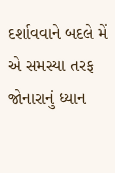દર્શાવવાને બદલે મેં એ સમસ્યા તરફ જોનારાનું ધ્યાન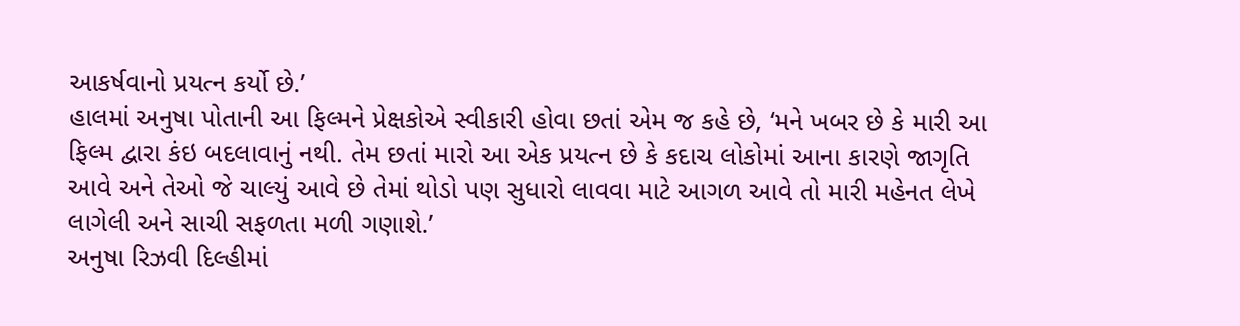આકર્ષવાનો પ્રયત્ન કર્યો છે.’
હાલમાં અનુષા પોતાની આ ફિલ્મને પ્રેક્ષકોએ સ્વીકારી હોવા છતાં એમ જ કહે છે, ‘મને ખબર છે કે મારી આ ફિલ્મ દ્વારા કંઇ બદલાવાનું નથી. તેમ છતાં મારો આ એક પ્રયત્ન છે કે કદાચ લોકોમાં આના કારણે જાગૃતિ આવે અને તેઓ જે ચાલ્યું આવે છે તેમાં થોડો પણ સુધારો લાવવા માટે આગળ આવે તો મારી મહેનત લેખે લાગેલી અને સાચી સફળતા મળી ગણાશે.’
અનુષા રિઝવી દિલ્હીમાં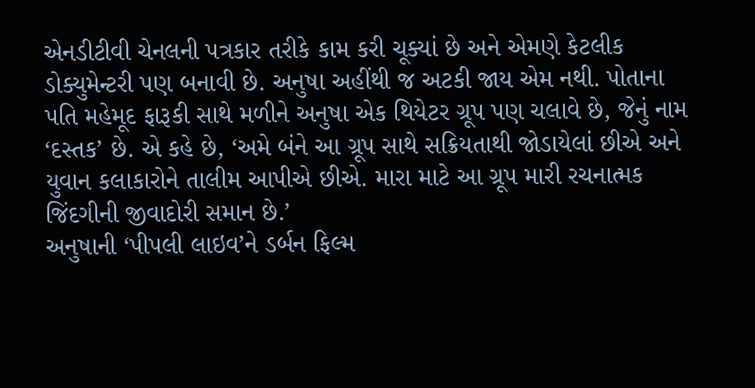એનડીટીવી ચેનલની પત્રકાર તરીકે કામ કરી ચૂક્યાં છે અને એમણે કેટલીક ડોક્યુમેન્ટરી પણ બનાવી છે. અનુષા અહીંથી જ અટકી જાય એમ નથી. પોતાના પતિ મહેમૂદ ફારૂકી સાથે મળીને અનુષા એક થિયેટર ગ્રૂપ પણ ચલાવે છે, જેનું નામ ‘દસ્તક’ છે. એ કહે છે, ‘અમે બંને આ ગ્રૂપ સાથે સક્રિયતાથી જોડાયેલાં છીએ અને યુવાન કલાકારોને તાલીમ આપીએ છીએ. મારા માટે આ ગ્રૂપ મારી રચનાત્મક જિંદગીની જીવાદોરી સમાન છે.’
અનુષાની ‘પીપલી લાઇવ’ને ડર્બન ફિલ્મ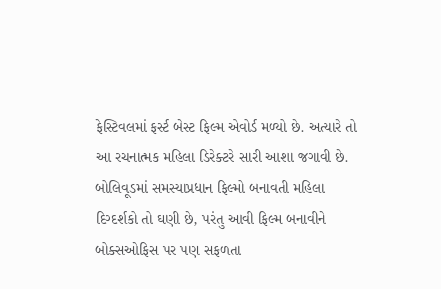ફેસ્ટિવલમાં ફર્સ્ટ બેસ્ટ ફિલ્મ એવોર્ડ મળ્યો છે. અત્યારે તો આ રચનાત્મક મહિલા ડિરેક્ટરે સારી આશા જગાવી છે. બોલિવૂડમાં સમસ્યાપ્રધાન ફિલ્મો બનાવતી મહિલા દિગ્દર્શકો તો ઘણી છે, પરંતુ આવી ફિલ્મ બનાવીને બોક્સઓફિસ પર પણ સફળતા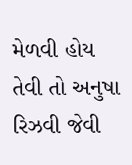મેળવી હોય તેવી તો અનુષા રિઝવી જેવી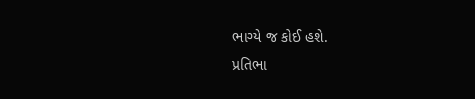ભાગ્યે જ કોઈ હશે.
પ્રતિભા